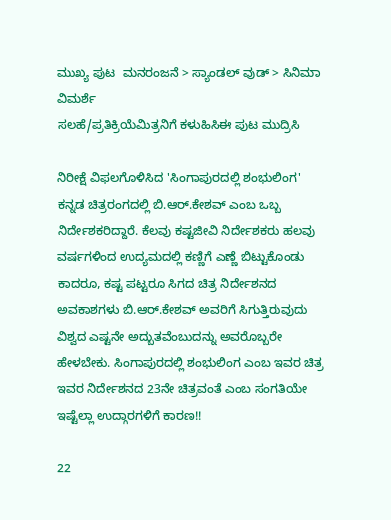ಮುಖ್ಯ ಪುಟ  ಮನರಂಜನೆ > ಸ್ಯಾಂಡಲ್ ವುಡ್ > ಸಿನಿಮಾ ವಿಮರ್ಶೆ
ಸಲಹೆ/ಪ್ರತಿಕ್ರಿಯೆಮಿತ್ರನಿಗೆ ಕಳುಹಿಸಿಈ ಪುಟ ಮುದ್ರಿಸಿ

ನಿರೀಕ್ಷೆ ವಿಫಲಗೊಳಿಸಿದ 'ಸಿಂಗಾಪುರದಲ್ಲಿ ಶಂಭುಲಿಂಗ'
ಕನ್ನಡ ಚಿತ್ರರಂಗದಲ್ಲಿ ಬಿ.ಆರ್.ಕೇಶವ್ ಎಂಬ ಒಬ್ಬ ನಿರ್ದೇಶಕರಿದ್ದಾರೆ. ಕೆಲವು ಕಷ್ಟಜೀವಿ ನಿರ್ದೇಶಕರು ಹಲವು ವರ್ಷಗಳಿಂದ ಉದ್ಯಮದಲ್ಲಿ ಕಣ್ಣಿಗೆ ಎಣ್ಣೆ ಬಿಟ್ಟುಕೊಂಡು ಕಾದರೂ, ಕಷ್ಟ ಪಟ್ಟರೂ ಸಿಗದ ಚಿತ್ರ ನಿರ್ದೇಶನದ ಅವಕಾಶಗಳು ಬಿ.ಆರ್.ಕೇಶವ್ ಅವರಿಗೆ ಸಿಗುತ್ತಿರುವುದು ವಿಶ್ವದ ಎಷ್ಟನೇ ಅದ್ಬುತವೆಂಬುದನ್ನು ಅವರೊಬ್ಬರೇ ಹೇಳಬೇಕು. ಸಿಂಗಾಪುರದಲ್ಲಿ ಶಂಭುಲಿಂಗ ಎಂಬ ಇವರ ಚಿತ್ರ ಇವರ ನಿರ್ದೇಶನದ 23ನೇ ಚಿತ್ರವಂತೆ ಎಂಬ ಸಂಗತಿಯೇ ಇಷ್ಟೆಲ್ಲಾ ಉದ್ಗಾರಗಳಿಗೆ ಕಾರಣ!!

22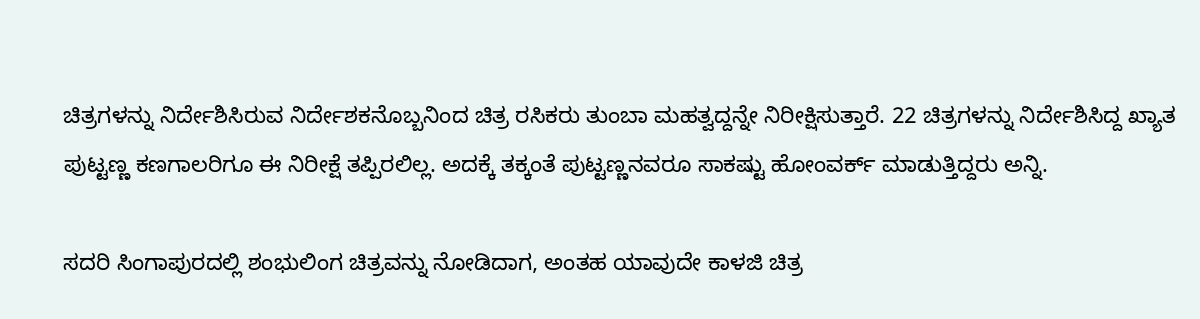ಚಿತ್ರಗಳನ್ನು ನಿರ್ದೇಶಿಸಿರುವ ನಿರ್ದೇಶಕನೊಬ್ಬನಿಂದ ಚಿತ್ರ ರಸಿಕರು ತುಂಬಾ ಮಹತ್ವದ್ದನ್ನೇ ನಿರೀಕ್ಷಿಸುತ್ತಾರೆ. 22 ಚಿತ್ರಗಳನ್ನು ನಿರ್ದೇಶಿಸಿದ್ದ ಖ್ಯಾತ ಪುಟ್ಟಣ್ಣ ಕಣಗಾಲರಿಗೂ ಈ ನಿರೀಕ್ಷೆ ತಪ್ಪಿರಲಿಲ್ಲ. ಅದಕ್ಕೆ ತಕ್ಕಂತೆ ಪುಟ್ಟಣ್ಣನವರೂ ಸಾಕಷ್ಟು ಹೋಂವರ್ಕ್ ಮಾಡುತ್ತಿದ್ದರು ಅನ್ನಿ.

ಸದರಿ ಸಿಂಗಾಪುರದಲ್ಲಿ ಶಂಭುಲಿಂಗ ಚಿತ್ರವನ್ನು ನೋಡಿದಾಗ, ಅಂತಹ ಯಾವುದೇ ಕಾಳಜಿ ಚಿತ್ರ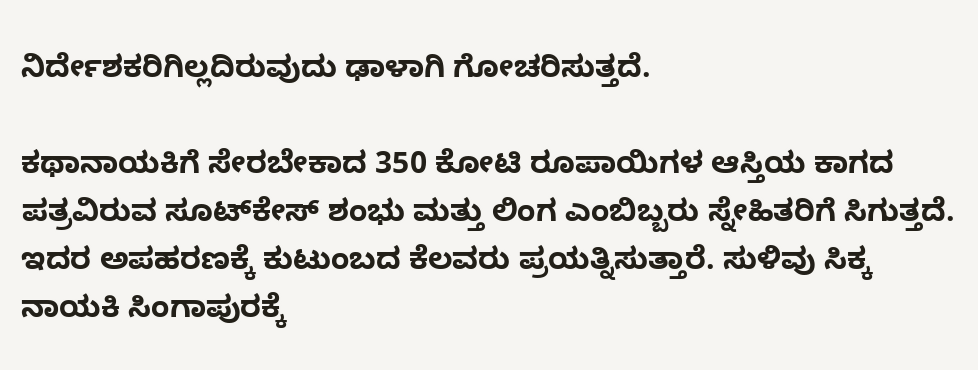ನಿರ್ದೇಶಕರಿಗಿಲ್ಲದಿರುವುದು ಢಾಳಾಗಿ ಗೋಚರಿಸುತ್ತದೆ.

ಕಥಾನಾಯಕಿಗೆ ಸೇರಬೇಕಾದ 350 ಕೋಟಿ ರೂಪಾಯಿಗಳ ಆಸ್ತಿಯ ಕಾಗದ ಪತ್ರವಿರುವ ಸೂಟ್‌ಕೇಸ್ ಶಂಭು ಮತ್ತು ಲಿಂಗ ಎಂಬಿಬ್ಬರು ಸ್ನೇಹಿತರಿಗೆ ಸಿಗುತ್ತದೆ. ಇದರ ಅಪಹರಣಕ್ಕೆ ಕುಟುಂಬದ ಕೆಲವರು ಪ್ರಯತ್ನಿಸುತ್ತಾರೆ. ಸುಳಿವು ಸಿಕ್ಕ ನಾಯಕಿ ಸಿಂಗಾಪುರಕ್ಕೆ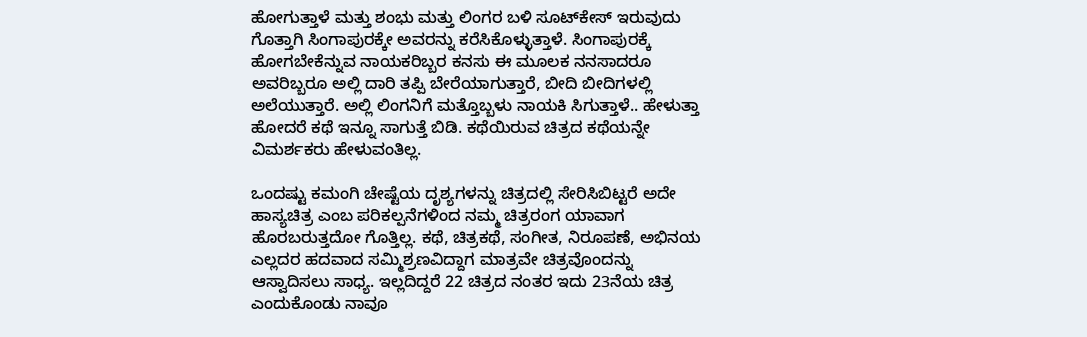ಹೋಗುತ್ತಾಳೆ ಮತ್ತು ಶಂಭು ಮತ್ತು ಲಿಂಗರ ಬಳಿ ಸೂಟ್‌ಕೇಸ್ ಇರುವುದು ಗೊತ್ತಾಗಿ ಸಿಂಗಾಪುರಕ್ಕೇ ಅವರನ್ನು ಕರೆಸಿಕೊಳ್ಳುತ್ತಾಳೆ. ಸಿಂಗಾಪುರಕ್ಕೆ ಹೋಗಬೇಕೆನ್ನುವ ನಾಯಕರಿಬ್ಬರ ಕನಸು ಈ ಮೂಲಕ ನನಸಾದರೂ ಅವರಿಬ್ಬರೂ ಅಲ್ಲಿ ದಾರಿ ತಪ್ಪಿ ಬೇರೆಯಾಗುತ್ತಾರೆ, ಬೀದಿ ಬೀದಿಗಳಲ್ಲಿ ಅಲೆಯುತ್ತಾರೆ. ಅಲ್ಲಿ ಲಿಂಗನಿಗೆ ಮತ್ತೊಬ್ಬಳು ನಾಯಕಿ ಸಿಗುತ್ತಾಳೆ.. ಹೇಳುತ್ತಾ ಹೋದರೆ ಕಥೆ ಇನ್ನೂ ಸಾಗುತ್ತೆ ಬಿಡಿ. ಕಥೆಯಿರುವ ಚಿತ್ರದ ಕಥೆಯನ್ನೇ ವಿಮರ್ಶಕರು ಹೇಳುವಂತಿಲ್ಲ.

ಒಂದಷ್ಟು ಕಮಂಗಿ ಚೇಷ್ಟೆಯ ದೃಶ್ಯಗಳನ್ನು ಚಿತ್ರದಲ್ಲಿ ಸೇರಿಸಿಬಿಟ್ಟರೆ ಅದೇ ಹಾಸ್ಯಚಿತ್ರ ಎಂಬ ಪರಿಕಲ್ಪನೆಗಳಿಂದ ನಮ್ಮ ಚಿತ್ರರಂಗ ಯಾವಾಗ ಹೊರಬರುತ್ತದೋ ಗೊತ್ತಿಲ್ಲ. ಕಥೆ, ಚಿತ್ರಕಥೆ, ಸಂಗೀತ, ನಿರೂಪಣೆ, ಅಭಿನಯ ಎಲ್ಲದರ ಹದವಾದ ಸಮ್ಮಿಶ್ರಣವಿದ್ದಾಗ ಮಾತ್ರವೇ ಚಿತ್ರವೊಂದನ್ನು ಆಸ್ವಾದಿಸಲು ಸಾಧ್ಯ. ಇಲ್ಲದಿದ್ದರೆ 22 ಚಿತ್ರದ ನಂತರ ಇದು 23ನೆಯ ಚಿತ್ರ ಎಂದುಕೊಂಡು ನಾವೂ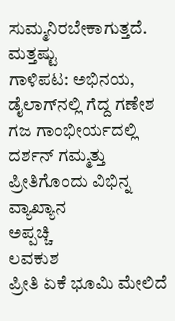ಸುಮ್ಮನಿರಬೇಕಾಗುತ್ತದೆ.
ಮತ್ತಷ್ಟು
ಗಾಳಿಪಟ: ಅಭಿನಯ, ಡೈಲಾಗ್‌ನಲ್ಲಿ ಗೆದ್ದ ಗಣೇಶ
ಗಜ ಗಾಂಭೀರ್ಯದಲ್ಲಿ ದರ್ಶನ್ ಗಮ್ಮತ್ತು
ಪ್ರೀತಿಗೊಂದು ವಿಭಿನ್ನ ವ್ಯಾಖ್ಯಾನ
ಅಪ್ಪಚ್ಚಿ
ಲವಕುಶ
ಪ್ರೀತಿ ಏಕೆ ಭೂಮಿ ಮೇಲಿದೆ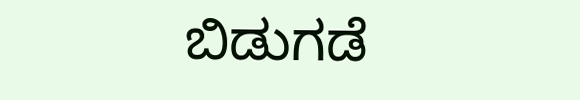ಬಿಡುಗಡೆ